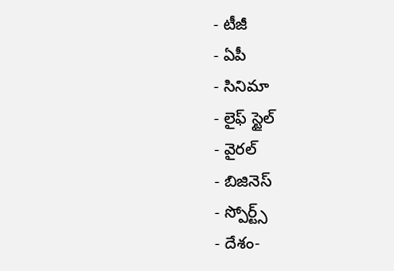- టీజీ
- ఏపీ
- సినిమా
- లైఫ్ స్టైల్
- వైరల్
- బిజినెస్
- స్పోర్ట్స్
- దేశం-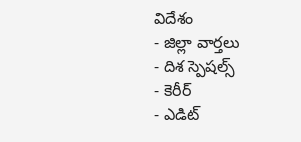విదేశం
- జిల్లా వార్తలు
- దిశ స్పెషల్స్
- కెరీర్
- ఎడిట్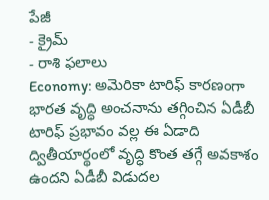పేజీ
- క్రైమ్
- రాశి ఫలాలు
Economy: అమెరికా టారిఫ్ కారణంగా భారత వృద్ధి అంచనాను తగ్గించిన ఏడీబీ
టారిఫ్ ప్రభావం వల్ల ఈ ఏడాది ద్వితీయార్థంలో వృద్ధి కొంత తగ్గే అవకాశం ఉందని ఏడీబీ విడుదల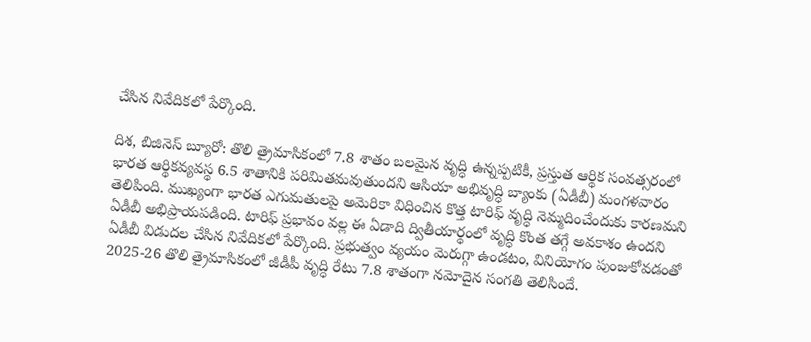చేసిన నివేదికలో పేర్కొంది.

దిశ, బిజినెస్ బ్యూరో: తొలి త్రైమాసికంలో 7.8 శాతం బలమైన వృద్ధి ఉన్నప్పటికీ, ప్రస్తుత ఆర్థిక సంవత్సరంలో భారత ఆర్థికవ్యవస్థ 6.5 శాతానికి పరిమితమవుతుందని ఆసియా అభివృద్ధి బ్యాంకు (ఏడీబీ) మంగళవారం తెలిపింది. ముఖ్యంగా భారత ఎగుమతులపై అమెరికా విధించిన కొత్త టారిఫ్ వృద్ధి నెమ్మదించేందుకు కారణమని ఏడీబీ అభిప్రాయపడింది. టారిఫ్ ప్రభావం వల్ల ఈ ఏడాది ద్వితీయార్థంలో వృద్ధి కొంత తగ్గే అవకాశం ఉందని ఏడీబీ విడుదల చేసిన నివేదికలో పేర్కొంది. ప్రభుత్వం వ్యయం మెరుగ్గా ఉండటం, వినియోగం పుంజుకోవడంతో 2025-26 తొలి త్రైమాసికంలో జీడీపీ వృద్ధి రేటు 7.8 శాతంగా నమోదైన సంగతి తెలిసిందే.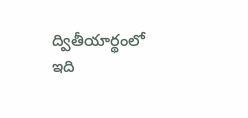ద్వితీయార్థంలో ఇది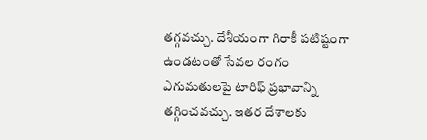తగ్గవచ్చు. దేశీయంగా గిరాకీ పటిష్టంగా ఉండటంతో సేవల రంగం ఎగుమతులపై టారిఫ్ ప్రభావాన్ని తగ్గించవచ్చు. ఇతర దేశాలకు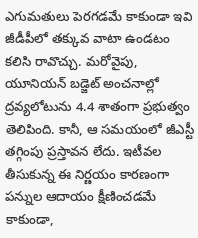ఎగుమతులు పెరగడమే కాకుండా ఇవి జీడీపీలో తక్కువ వాటా ఉండటం కలిసి రావొచ్చు. మరోవైపు, యూనియన్ బడ్జెట్ అంచనాల్లో ద్రవ్యలోటును 4.4 శాతంగా ప్రభుత్వం తెలిపింది. కానీ, ఆ సమయంలో జీఎస్టీ తగ్గింపు ప్రస్తావన లేదు. ఇటీవల తీసుకున్న ఈ నిర్ణయం కారణంగా పన్నుల ఆదాయం క్షీణించడమే కాకుండా,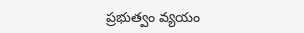ప్రభుత్వం వ్యయం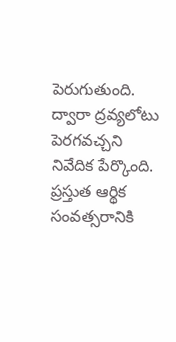పెరుగుతుంది. ద్వారా ద్రవ్యలోటు పెరగవచ్చని నివేదిక పేర్కొంది. ప్రస్తుత ఆర్థిక సంవత్సరానికి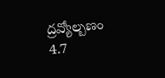ద్రవ్యోల్బణం 4.7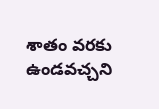శాతం వరకు ఉండవచ్చని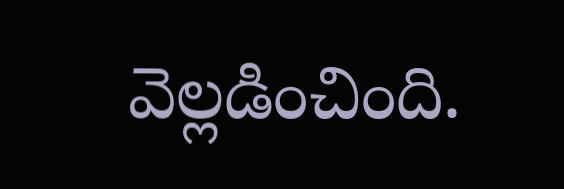వెల్లడించింది.